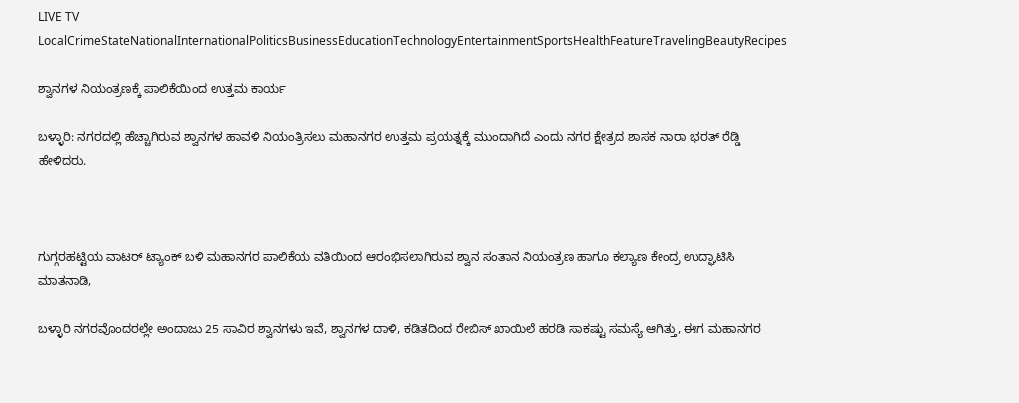LIVE TV LocalCrimeStateNationalInternationalPoliticsBusinessEducationTechnologyEntertainmentSportsHealthFeatureTravelingBeautyRecipes

ಶ್ವಾನಗಳ ನಿಯಂತ್ರಣಕ್ಕೆ ಪಾಲಿಕೆಯಿಂದ ಉತ್ತಮ ಕಾರ್ಯ

ಬಳ್ಳಾರಿ: ನಗರದಲ್ಲಿ ಹೆಚ್ಚಾಗಿರುವ ಶ್ವಾನಗಳ ಹಾವಳಿ ನಿಯಂತ್ರಿಸಲು ಮಹಾನಗರ ಉತ್ತಮ ಪ್ರಯತ್ನಕ್ಕೆ ಮುಂದಾಗಿದೆ ಎಂದು ನಗರ ಕ್ಷೇತ್ರದ ಶಾಸಕ ನಾರಾ ಭರತ್ ರೆಡ್ಡಿ ಹೇಳಿದರು.



ಗುಗ್ಗರಹಟ್ಟಿಯ ವಾಟರ್ ಟ್ಯಾಂಕ್ ಬಳಿ ಮಹಾನಗರ ಪಾಲಿಕೆಯ ವತಿಯಿಂದ ಆರಂಭಿಸಲಾಗಿರುವ ಶ್ವಾನ ಸಂತಾನ ನಿಯಂತ್ರಣ ಹಾಗೂ ಕಲ್ಯಾಣ ಕೇಂದ್ರ ಉದ್ಘಾಟಿಸಿ ಮಾತನಾಡಿ,

ಬಳ್ಳಾರಿ ನಗರವೊಂದರಲ್ಲೇ ಅಂದಾಜು 25 ಸಾವಿರ ಶ್ವಾನಗಳು ಇವೆ, ಶ್ವಾನಗಳ ದಾಳಿ, ಕಡಿತದಿಂದ ರೇಬಿಸ್ ಖಾಯಿಲೆ ಹರಡಿ ಸಾಕಷ್ಟು ಸಮಸ್ಯೆ ಆಗಿತ್ತು, ಈಗ ಮಹಾನಗರ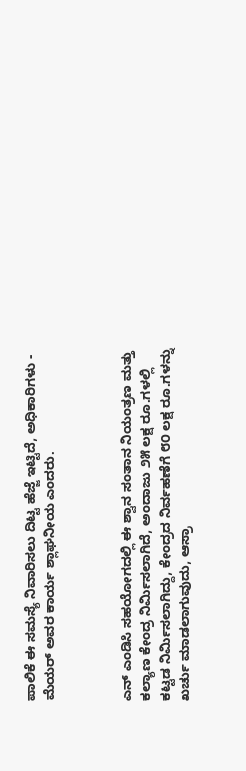ಪಾಲಿಕೆ ಈ ಸಮಸ್ಯೆ ನಿವಾರಿಸಲು ದಿಟ್ಟ ಹೆಜ್ಜೆ ಇಟ್ಟಿದೆ, ಅಧಿಕಾರಿಗಳು - ಮೆಯರ್ ಅವರ ಕಾರ್ಯ ಶ್ಲಾಘನೀಯ ಎಂದರು.



ಎನ್ ಎಂಡಿಸಿ ಸಹಯೋಗದಲ್ಲಿ ಈ ಶ್ವಾನ ಸಂತಾನ ನಿಯಂತ್ರಣ ಮತ್ತು ಕಲ್ಯಾಣ ಕೇಂದ್ರ ನಿರ್ಮಿಸಲಾಗಿದೆ, ಅಂದಾಜು ೨೫ ಲಕ್ಷ ರೂ.ಗಳಲ್ಲಿ ಕಟ್ಟಡ ನಿರ್ಮಿಸಲಾಗಿದ್ದು, ಕೇಂದ್ರದ ನಿರ್ವಹಣೆಗೆ ೮೦ ಲಕ್ಷ ರೂ.ಗಳನ್ನು ಖರ್ಚು ಮಾಡಲಾಗುವುದು, ಆಸ್ರಾ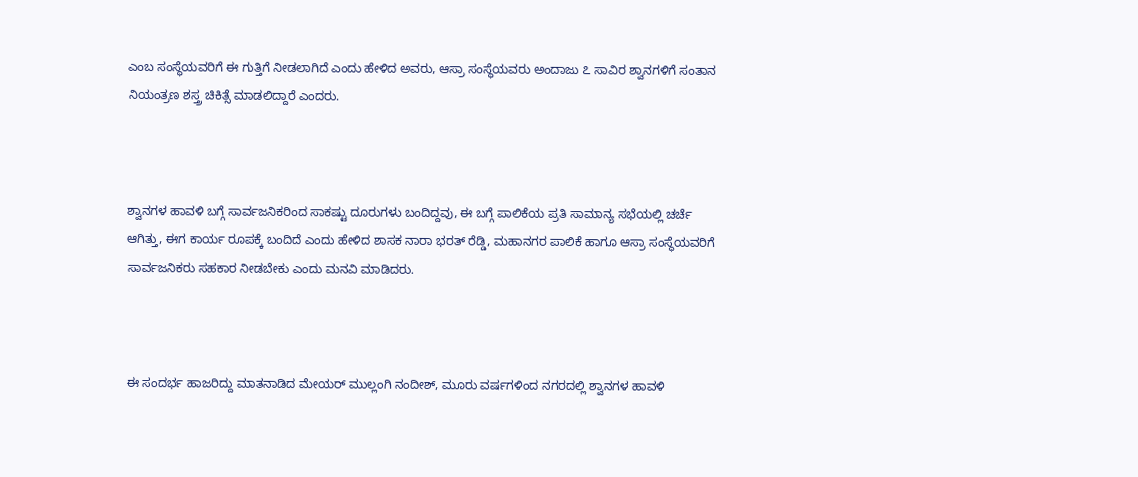ಎಂಬ ಸಂಸ್ಥೆಯವರಿಗೆ ಈ ಗುತ್ತಿಗೆ ನೀಡಲಾಗಿದೆ ಎಂದು ಹೇಳಿದ ಅವರು, ಆಸ್ರಾ ಸಂಸ್ಥೆಯವರು ಅಂದಾಜು ೭ ಸಾವಿರ ಶ್ವಾನಗಳಿಗೆ ಸಂತಾನ ನಿಯಂತ್ರಣ ಶಸ್ತ್ರ ಚಿಕಿತ್ಸೆ ಮಾಡಲಿದ್ದಾರೆ ಎಂದರು.



ಶ್ವಾನಗಳ ಹಾವಳಿ ಬಗ್ಗೆ ಸಾರ್ವಜನಿಕರಿಂದ ಸಾಕಷ್ಟು ದೂರುಗಳು ಬಂದಿದ್ದವು, ಈ ಬಗ್ಗೆ ಪಾಲಿಕೆಯ ಪ್ರತಿ ಸಾಮಾನ್ಯ ಸಭೆಯಲ್ಲಿ ಚರ್ಚೆ ಆಗಿತ್ತು, ಈಗ ಕಾರ್ಯ ರೂಪಕ್ಕೆ ಬಂದಿದೆ ಎಂದು ಹೇಳಿದ ಶಾಸಕ ನಾರಾ ಭರತ್ ರೆಡ್ಡಿ, ಮಹಾನಗರ ಪಾಲಿಕೆ ಹಾಗೂ ಆಸ್ರಾ ಸಂಸ್ಥೆಯವರಿಗೆ ಸಾರ್ವಜನಿಕರು ಸಹಕಾರ ನೀಡಬೇಕು ಎಂದು ಮನವಿ ಮಾಡಿದರು.



ಈ ಸಂದರ್ಭ ಹಾಜರಿದ್ದು ಮಾತನಾಡಿದ ಮೇಯರ್ ಮುಲ್ಲಂಗಿ ನಂದೀಶ್, ಮೂರು ವರ್ಷಗಳಿಂದ ನಗರದಲ್ಲಿ ಶ್ವಾನಗಳ ಹಾವಳಿ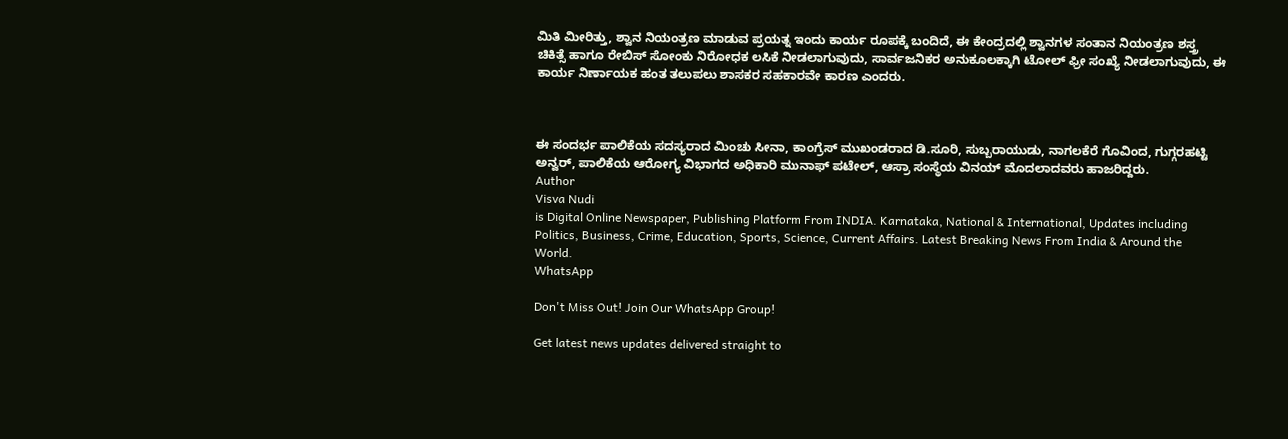ಮಿತಿ ಮೀರಿತ್ತು, ಶ್ವಾನ ನಿಯಂತ್ರಣ ಮಾಡುವ ಪ್ರಯತ್ನ ಇಂದು ಕಾರ್ಯ ರೂಪಕ್ಕೆ ಬಂದಿದೆ, ಈ ಕೇಂದ್ರದಲ್ಲಿ ಶ್ವಾನಗಳ ಸಂತಾನ ನಿಯಂತ್ರಣ ಶಸ್ತ್ರ ಚಿಕಿತ್ಸೆ ಹಾಗೂ ರೇಬಿಸ್ ಸೋಂಕು ನಿರೋಧಕ ಲಸಿಕೆ ನೀಡಲಾಗುವುದು, ಸಾರ್ವಜನಿಕರ ಅನುಕೂಲಕ್ಕಾಗಿ ಟೋಲ್ ಫ್ರೀ ಸಂಖ್ಯೆ ನೀಡಲಾಗುವುದು, ಈ ಕಾರ್ಯ ನಿರ್ಣಾಯಕ ಹಂತ ತಲುಪಲು ಶಾಸಕರ ಸಹಕಾರವೇ ಕಾರಣ ಎಂದರು.



ಈ ಸಂದರ್ಭ ಪಾಲಿಕೆಯ ಸದಸ್ಯರಾದ ಮಿಂಚು ಸೀನಾ, ಕಾಂಗ್ರೆಸ್ ಮುಖಂಡರಾದ ಡಿ.ಸೂರಿ, ಸುಬ್ಬರಾಯುಡು, ನಾಗಲಕೆರೆ ಗೊವಿಂದ, ಗುಗ್ಗರಹಟ್ಟಿ ಅನ್ವರ್, ಪಾಲಿಕೆಯ ಆರೋಗ್ಯ ವಿಭಾಗದ ಅಧಿಕಾರಿ ಮುನಾಫ್ ಪಟೇಲ್, ಆಸ್ರಾ ಸಂಸ್ಥೆಯ ವಿನಯ್ ಮೊದಲಾದವರು ಹಾಜರಿದ್ದರು.
Author
Visva Nudi
is Digital Online Newspaper, Publishing Platform From INDIA. Karnataka, National & International, Updates including Politics, Business, Crime, Education, Sports, Science, Current Affairs. Latest Breaking News From India & Around the World.
WhatsApp

Don't Miss Out! Join Our WhatsApp Group!

Get latest news updates delivered straight to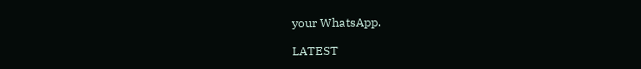your WhatsApp.

LATEST